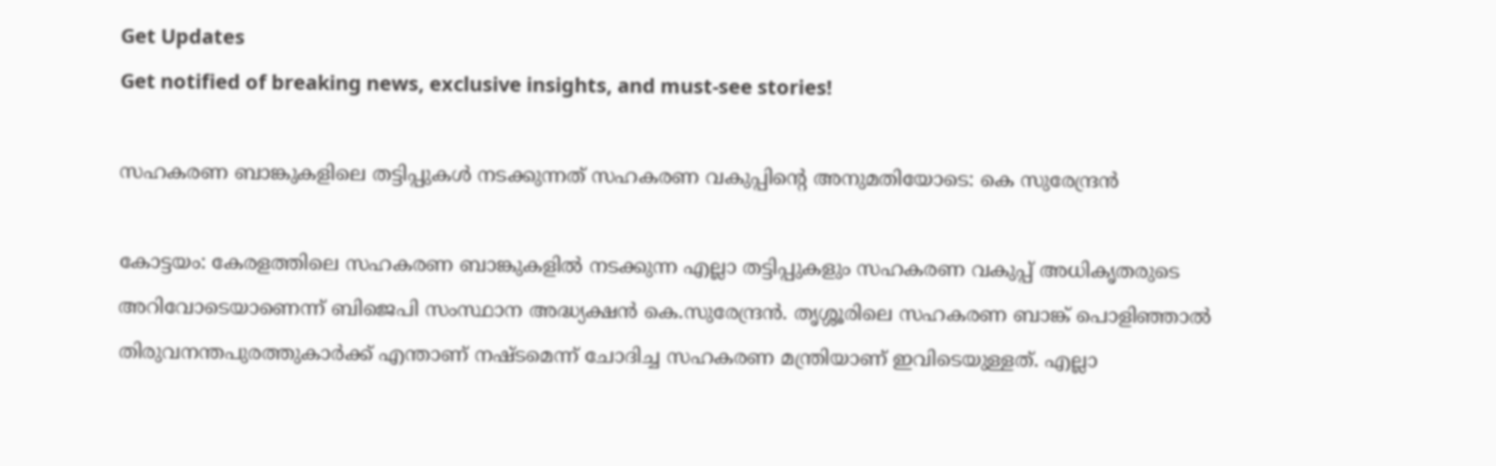Get Updates
Get notified of breaking news, exclusive insights, and must-see stories!

സഹകരണ ബാങ്കുകളിലെ തട്ടിപ്പുകൾ നടക്കുന്നത് സഹകരണ വകുപ്പിന്റെ അനുമതിയോടെ: കെ സുരേന്ദ്രൻ

കോട്ടയം: കേരളത്തിലെ സഹകരണ ബാങ്കുകളിൽ നടക്കുന്ന എല്ലാ തട്ടിപ്പുകളും സഹകരണ വകുപ്പ് അധികൃതരുടെ അറിവോടെയാണെന്ന് ബിജെപി സംസ്ഥാന അദ്ധ്യക്ഷൻ കെ.സുരേന്ദ്രൻ. തൃശ്ശൂരിലെ സഹകരണ ബാങ്ക് പൊളിഞ്ഞാൽ തിരുവനന്തപുരത്തുകാർക്ക് എന്താണ് നഷ്ടമെന്ന് ചോദിച്ച സഹകരണ മന്ത്രിയാണ് ഇവിടെയുള്ളത്. എല്ലാ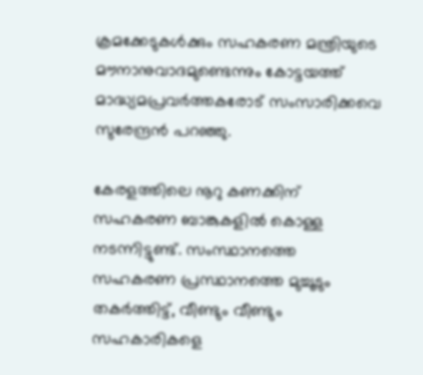ക്രമക്കേടുകൾക്കും സഹകരണ മന്ത്രിയുടെ മൗനാനുവാദമുണ്ടെന്നും കോട്ടയത്ത് മാദ്ധ്യമപ്രവർത്തകരോട് സംസാരിക്കവെ സുരേന്ദ്രൻ പറഞ്ഞു.

കേരളത്തിലെ നൂറു കണക്കിന് സഹകരണ ബാങ്കുകളിൽ കൊള്ള നടന്നിട്ടുണ്ട്. സംസ്ഥാനത്തെ സഹകരണ പ്രസ്ഥാനത്തെ മുച്ചൂടും തകർത്തിട്ട്, വീണ്ടും വീണ്ടും സഹകാരികളെ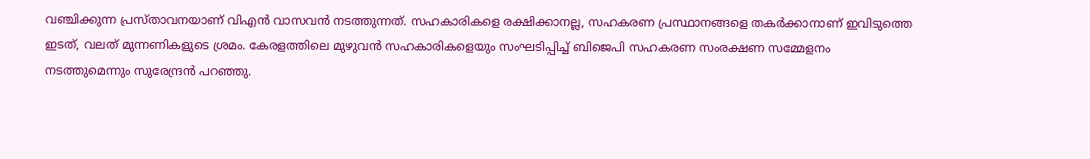വഞ്ചിക്കുന്ന പ്രസ്താവനയാണ് വിഎൻ വാസവൻ നടത്തുന്നത്. സഹകാരികളെ രക്ഷിക്കാനല്ല, സഹകരണ പ്രസ്ഥാനങ്ങളെ തകർക്കാനാണ് ഇവിടുത്തെ ഇടത്, വലത് മുന്നണികളുടെ ശ്രമം. കേരളത്തിലെ മുഴുവൻ സഹകാരികളെയും സംഘടിപ്പിച്ച് ബിജെപി സഹകരണ സംരക്ഷണ സമ്മേളനം നടത്തുമെന്നും സുരേന്ദ്രൻ പറഞ്ഞു.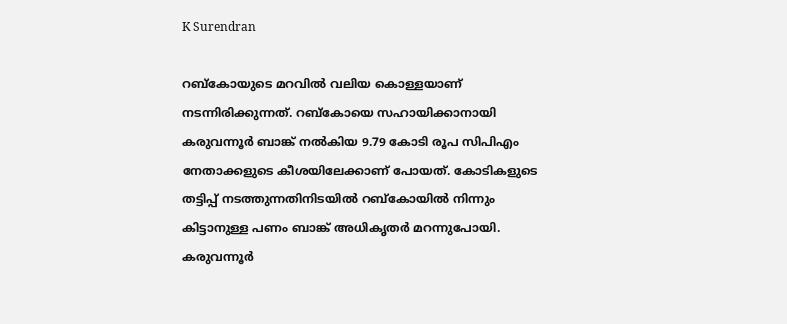K Surendran

റബ്കോയുടെ മറവിൽ വലിയ കൊള്ളയാണ് നടന്നിരിക്കുന്നത്. റബ്കോയെ സഹായിക്കാനായി കരുവന്നൂർ ബാങ്ക് നൽകിയ 9.79 കോടി രൂപ സിപിഎം നേതാക്കളുടെ കീശയിലേക്കാണ് പോയത്. കോടികളുടെ തട്ടിപ്പ് നടത്തുന്നതിനിടയിൽ റബ്കോയിൽ നിന്നും കിട്ടാനുള്ള പണം ബാങ്ക് അധികൃതർ മറന്നുപോയി. കരുവന്നൂർ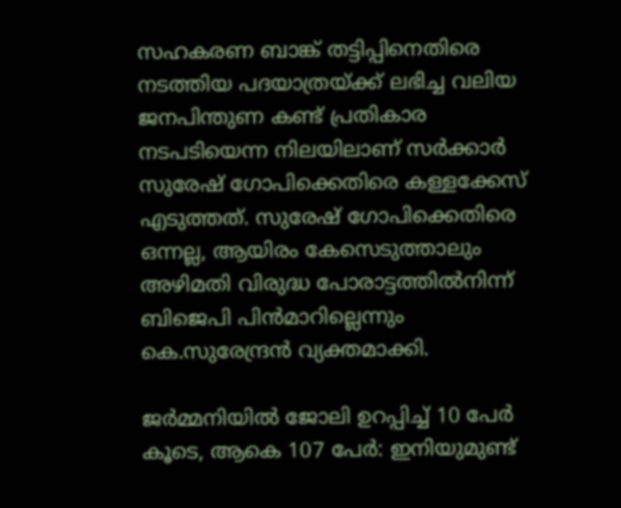സഹകരണ ബാങ്ക് തട്ടിപ്പിനെതിരെ നടത്തിയ പദയാത്രയ്ക്ക് ലഭിച്ച വലിയ ജനപിന്തുണ കണ്ട് പ്രതികാര നടപടിയെന്ന നിലയിലാണ് സർക്കാർ സുരേഷ് ഗോപിക്കെതിരെ കള്ളക്കേസ് എടുത്തത്. സുരേഷ് ഗോപിക്കെതിരെ ഒന്നല്ല, ആയിരം കേസെടുത്താലും അഴിമതി വിരുദ്ധ പോരാട്ടത്തിൽനിന്ന് ബിജെപി പിൻമാറില്ലെന്നും കെ.സുരേന്ദ്രൻ വ്യക്തമാക്കി.

ജർമ്മനിയില്‍ ജോലി ഉറപ്പിച്ച് 10 പേർ കൂടെ, ആകെ 107 പേർ: ഇനിയുമുണ്ട്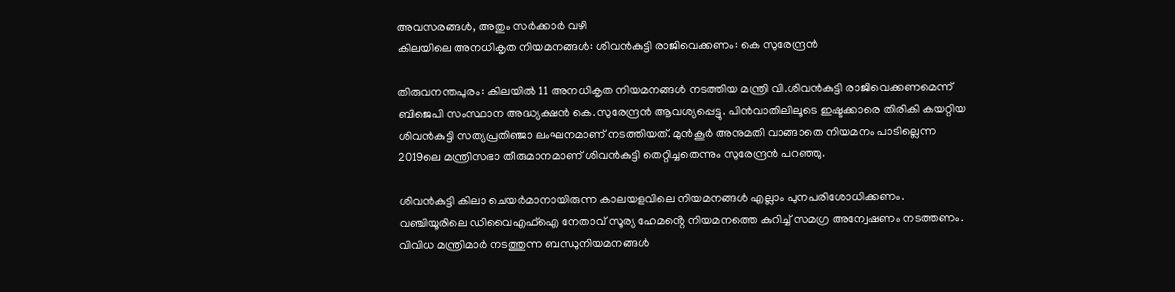അവസരങ്ങള്‍, അതും സർക്കാർ വഴി
കിലയിലെ അനധികൃത നിയമനങ്ങൾ: ശിവൻകുട്ടി രാജിവെക്കണം: കെ സുരേന്ദ്രൻ

തിരുവനന്തപുരം: കിലയിൽ 11 അനധികൃത നിയമനങ്ങൾ നടത്തിയ മന്ത്രി വി.ശിവൻകുട്ടി രാജിവെക്കണമെന്ന് ബിജെപി സംസ്ഥാന അദ്ധ്യക്ഷൻ കെ.സുരേന്ദ്രൻ ആവശ്യപ്പെട്ടു. പിൻവാതിലിലൂടെ ഇഷ്ടക്കാരെ തിരികി കയറ്റിയ ശിവൻകുട്ടി സത്യപ്രതിഞ്ജാ ലംഘനമാണ് നടത്തിയത്. മുൻകൂർ അനുമതി വാങ്ങാതെ നിയമനം പാടില്ലെന്ന 2019ലെ മന്ത്രിസഭാ തീരുമാനമാണ് ശിവൻകുട്ടി തെറ്റിച്ചതെന്നും സുരേന്ദ്രൻ പറഞ്ഞു.

ശിവൻകുട്ടി കിലാ ചെയർമാനായിരുന്ന കാലയളവിലെ നിയമനങ്ങൾ എല്ലാം പുനപരിശോധിക്കണം. വഞ്ചിയൂരിലെ ഡിവൈഎഫ്ഐ നേതാവ് സൂര്യ ഹേമൻ്റെ നിയമനത്തെ കുറിച്ച് സമഗ്ര അന്വേഷണം നടത്തണം. വിവിധ മന്ത്രിമാർ നടത്തുന്ന ബന്ധുനിയമനങ്ങൾ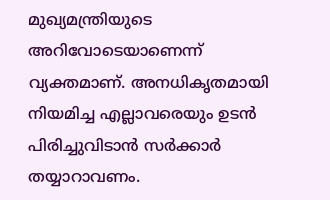മുഖ്യമന്ത്രിയുടെ അറിവോടെയാണെന്ന് വ്യക്തമാണ്. അനധികൃതമായി നിയമിച്ച എല്ലാവരെയും ഉടൻ പിരിച്ചുവിടാൻ സർക്കാർ തയ്യാറാവണം.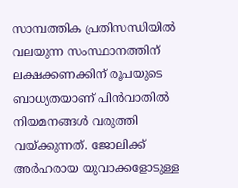സാമ്പത്തിക പ്രതിസന്ധിയിൽ വലയുന്ന സംസ്ഥാനത്തിന് ലക്ഷക്കണക്കിന് രൂപയുടെ ബാധ്യതയാണ് പിൻവാതിൽ നിയമനങ്ങൾ വരുത്തി വയ്ക്കുന്നത്. ജോലിക്ക് അർഹരായ യുവാക്കളോടുള്ള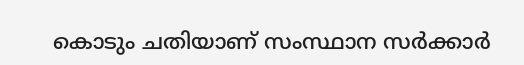കൊടും ചതിയാണ് സംസ്ഥാന സർക്കാർ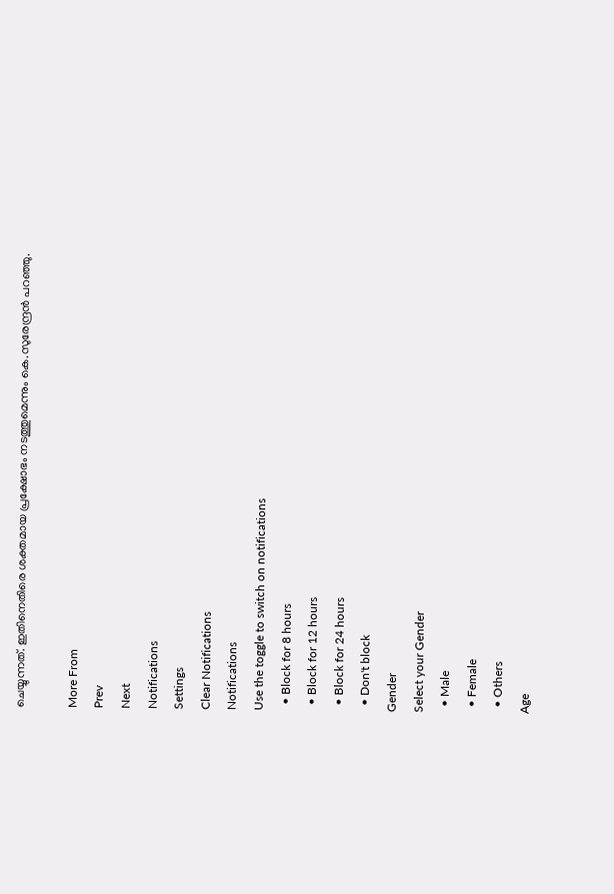ചെയ്യുന്നത്. ഇതിനെതിരെ ശക്തമായ പ്രക്ഷോഭം നടത്തുമെന്നും കെ.സുരേന്ദ്രൻ പറഞ്ഞു.

More From
Prev
Next
Notifications
Settings
Clear Notifications
Notifications
Use the toggle to switch on notifications
  • Block for 8 hours
  • Block for 12 hours
  • Block for 24 hours
  • Don't block
Gender
Select your Gender
  • Male
  • Female
  • Others
Age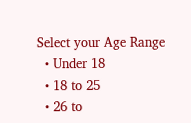Select your Age Range
  • Under 18
  • 18 to 25
  • 26 to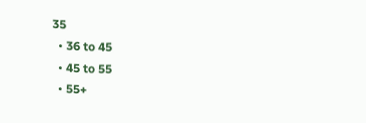35
  • 36 to 45
  • 45 to 55
  • 55+